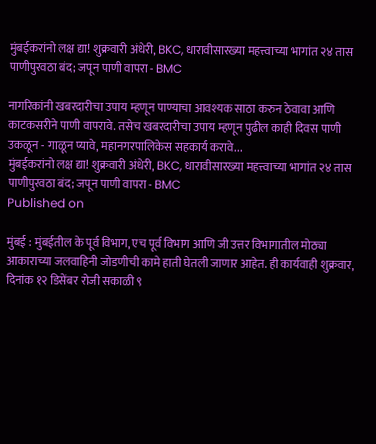मुंबईकरांनो लक्ष द्या! शुक्रवारी अंधेरी, BKC, धारावीसारख्या महत्त्वाच्या भागांत २४ तास पाणीपुरवठा बंद; जपून पाणी वापरा - BMC

नागरिकांनी खबरदारीचा उपाय म्हणून पाण्याचा आवश्यक साठा करुन ठेवावा आणि काटकसरीने पाणी वापरावे. तसेच खबरदारीचा उपाय म्हणून पुढील काही दिवस पाणी उकळून - गाळून प्‍यावे, महानगरपालिकेस सहकार्य करावे...
मुंबईकरांनो लक्ष द्या! शुक्रवारी अंधेरी, BKC, धारावीसारख्या महत्त्वाच्या भागांत २४ तास पाणीपुरवठा बंद; जपून पाणी वापरा - BMC
Published on

मुंबई : मुंबईतील के पूर्व विभाग, एच पूर्व विभाग आणि जी उत्तर विभागातील मोठ्या आकाराच्या जलवाहिनी जोडणीची कामे हाती घेतली जाणार आहेत. ही कार्यवाही शुक्रवार, दिनांक १२ डिसेंबर रोजी सकाळी ९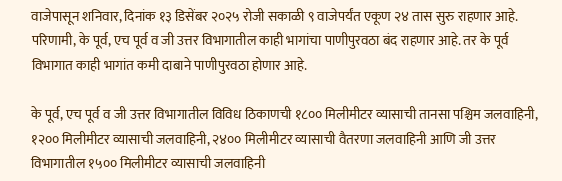वाजेपासून शनिवार, दिनांक १३ डिसेंबर २०२५ रोजी सकाळी ९ वाजेपर्यंत एकूण २४ तास सुरु राहणार आहे. परिणामी, के पूर्व, एच पूर्व व जी उत्तर विभागातील काही भागांचा पाणीपुरवठा बंद राहणार आहे. तर के पूर्व विभागात काही भागांत कमी दाबाने पाणीपुरवठा होणार आहे.

के पूर्व, एच पूर्व व जी उत्तर विभागातील विविध ठिकाणची १८०० मिलीमीटर व्यासाची तानसा पश्चिम जलवाहिनी, १२०० मिलीमीटर व्यासाची जलवाहिनी, २४०० मिलीमीटर व्यासाची वैतरणा जलवाहिनी आणि जी उत्तर विभागातील १५०० मिलीमीटर व्यासाची जलवाहिनी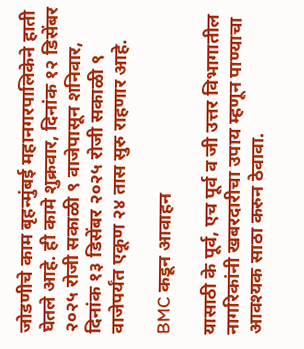जोडणीचे काम बृहन्मुंबई महानगरपालिकेने हाती घेतले आहे. ही कामे शुक्रवार, दिनांक १२ डिसेंबर २०२५ रोजी सकाळी ९ वाजेपासून शनिवार, दिनांक १३ डिसेंबर २०२५ रोजी सकाळी ९ वाजेपर्यंत एकूण २४ तास सुरु राहणार आहे.

BMC कडून आवाहन

यासाठी के पूर्व, एच पूर्व व जी उत्तर विभागातील नागरिकांनी खबरदारीचा उपाय म्हणून पाण्याचा आवश्यक साठा करुन ठेवावा.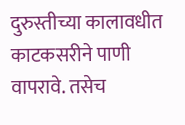दुरुस्तीच्या कालावधीत काटकसरीने पाणी वापरावे. तसेच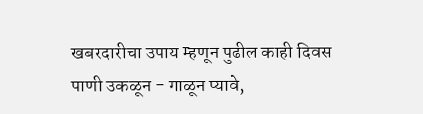खबरदारीचा उपाय म्हणून पुढील काही दिवस पाणी उकळून - गाळून प्‍यावे,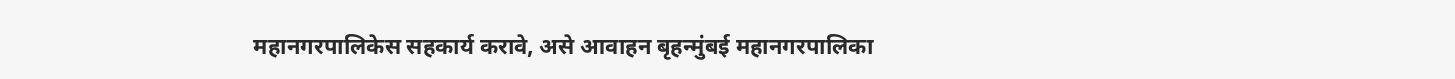महानगरपालिकेस सहकार्य करावे, असे आवाहन बृहन्मुंबई महानगरपालिका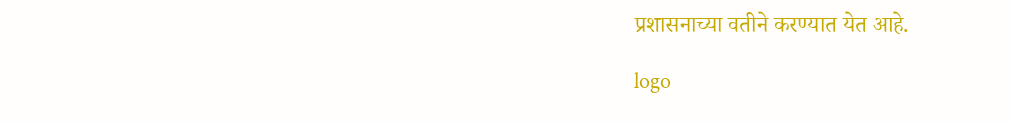प्रशासनाच्या वतीने करण्यात येत आहे.

logo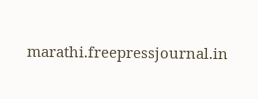marathi.freepressjournal.in